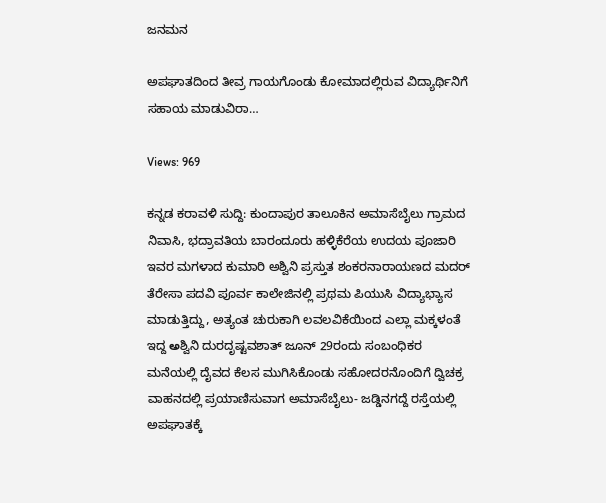ಜನಮನ

ಅಪಘಾತದಿಂದ ತೀವ್ರ ಗಾಯಗೊಂಡು ಕೋಮಾದಲ್ಲಿರುವ ವಿದ್ಯಾರ್ಥಿನಿಗೆ ಸಹಾಯ ಮಾಡುವಿರಾ…

Views: 969

ಕನ್ನಡ ಕರಾವಳಿ ಸುದ್ದಿ: ಕುಂದಾಪುರ ತಾಲೂಕಿನ ಅಮಾಸೆಬೈಲು ಗ್ರಾಮದ ನಿವಾಸಿ, ಭದ್ರಾವತಿಯ ಬಾರಂದೂರು ಹಳ್ಳಿಕೆರೆಯ ಉದಯ ಪೂಜಾರಿ ಇವರ ಮಗಳಾದ ಕುಮಾರಿ ಅಶ್ವಿನಿ ಪ್ರಸ್ತುತ ಶಂಕರನಾರಾಯಣದ ಮದ‌ರ್ ತೆರೇಸಾ ಪದವಿ ಪೂರ್ವ ಕಾಲೇಜಿನಲ್ಲಿ ಪ್ರಥಮ ಪಿಯುಸಿ ವಿದ್ಯಾಭ್ಯಾಸ ಮಾಡುತ್ತಿದ್ದು, ಅತ್ಯಂತ ಚುರುಕಾಗಿ ಲವಲವಿಕೆಯಿಂದ ಎಲ್ಲಾ ಮಕ್ಕಳಂತೆ ಇದ್ದ అಶ್ವಿನಿ ದುರದೃಷ್ಟವಶಾತ್ ಜೂನ್ 29ರಂದು ಸಂಬಂಧಿಕರ ಮನೆಯಲ್ಲಿ ದೈವದ ಕೆಲಸ ಮುಗಿಸಿಕೊಂಡು ಸಹೋದರನೊಂದಿಗೆ ದ್ವಿಚಕ್ರ ವಾಹನದಲ್ಲಿ ಪ್ರಯಾಣಿಸುವಾಗ ಅಮಾಸೆಬೈಲು- ಜಡ್ಡಿನಗದ್ದೆ ರಸ್ತೆಯಲ್ಲಿ ಅಪಘಾತಕ್ಕೆ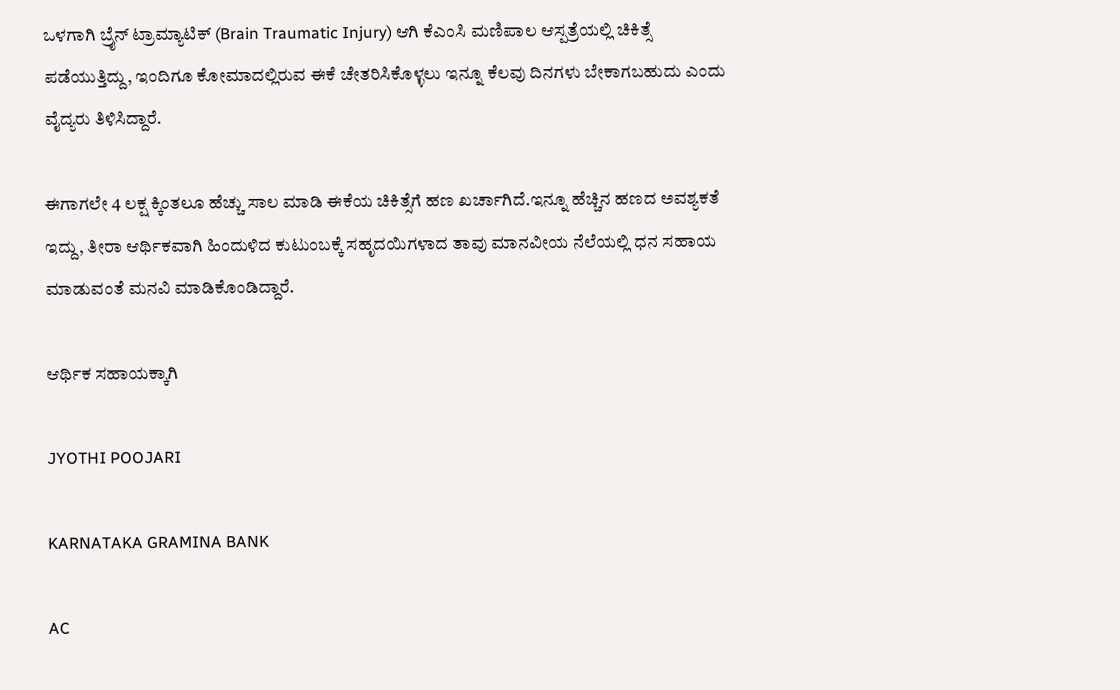ಒಳಗಾಗಿ ಬ್ರೈನ್ ಟ್ರಾಮ್ಯಾಟಿಕ್ (Brain Traumatic Injury) ಆಗಿ ಕೆಎಂಸಿ ಮಣಿಪಾಲ ಆಸ್ಪತ್ರೆಯಲ್ಲಿ ಚಿಕಿತ್ಸೆ ಪಡೆಯುತ್ತಿದ್ದು, ಇಂದಿಗೂ ಕೋಮಾದಲ್ಲಿರುವ ಈಕೆ ಚೇತರಿಸಿಕೊಳ್ಳಲು ಇನ್ನೂ ಕೆಲವು ದಿನಗಳು ಬೇಕಾಗಬಹುದು ಎಂದು ವೈದ್ಯರು ತಿಳಿಸಿದ್ದಾರೆ.

ಈಗಾಗಲೇ 4 ಲಕ್ಷ ಕ್ಕಿಂತಲೂ ಹೆಚ್ಚು ಸಾಲ ಮಾಡಿ ಈಕೆಯ ಚಿಕಿತ್ಸೆಗೆ ಹಣ ಖರ್ಚಾಗಿದೆ.ಇನ್ನೂ ಹೆಚ್ಚಿನ ಹಣದ ಅವಶ್ಯಕತೆ ಇದ್ದು, ತೀರಾ ಆರ್ಥಿಕವಾಗಿ ಹಿಂದುಳಿದ ಕುಟುಂಬಕ್ಕೆ ಸಹೃದಯಿಗಳಾದ ತಾವು ಮಾನವೀಯ ನೆಲೆಯಲ್ಲಿ ಧನ ಸಹಾಯ ಮಾಡುವಂತೆ ಮನವಿ ಮಾಡಿಕೊಂಡಿದ್ದಾರೆ.

ಆರ್ಥಿಕ ಸಹಾಯಕ್ಕಾಗಿ

JYOTHI POOJARI

KARNATAKA GRAMINA BANK

AC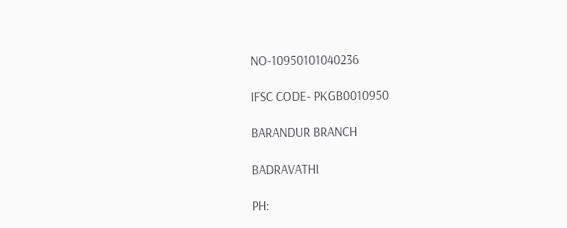NO-10950101040236

IFSC CODE- PKGB0010950

BARANDUR BRANCH

BADRAVATHI

PH: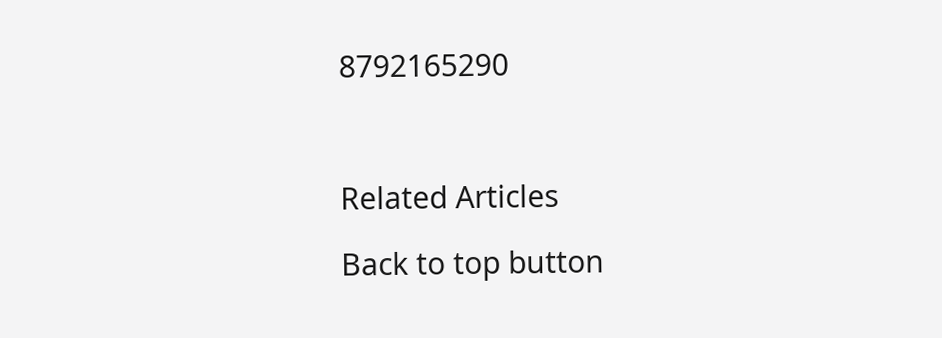8792165290



Related Articles

Back to top button